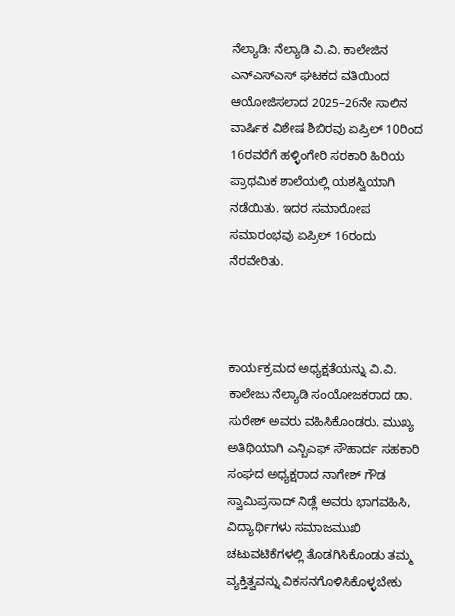ನೆಲ್ಯಾಡಿ: ನೆಲ್ಯಾಡಿ ವಿ.ವಿ. ಕಾಲೇಜಿನ ಎನ್ಎಸ್ಎಸ್ ಘಟಕದ ವತಿಯಿಂದ ಆಯೋಜಿಸಲಾದ 2025–26ನೇ ಸಾಲಿನ ವಾರ್ಷಿಕ ವಿಶೇಷ ಶಿಬಿರವು ಏಪ್ರಿಲ್ 10ರಿಂದ 16ರವರೆಗೆ ಹಳ್ಳಿಂಗೇರಿ ಸರಕಾರಿ ಹಿರಿಯ ಪ್ರಾಥಮಿಕ ಶಾಲೆಯಲ್ಲಿ ಯಶಸ್ವಿಯಾಗಿ ನಡೆಯಿತು. ಇದರ ಸಮಾರೋಪ ಸಮಾರಂಭವು ಏಪ್ರಿಲ್ 16ರಂದು ನೆರವೇರಿತು.



ಕಾರ್ಯಕ್ರಮದ ಅಧ್ಯಕ್ಷತೆಯನ್ನು ವಿ.ವಿ. ಕಾಲೇಜು ನೆಲ್ಯಾಡಿ ಸಂಯೋಜಕರಾದ ಡಾ. ಸುರೇಶ್ ಅವರು ವಹಿಸಿಕೊಂಡರು. ಮುಖ್ಯ ಅತಿಥಿಯಾಗಿ ಎನ್ಬಿಎಫ್ ಸೌಹಾರ್ದ ಸಹಕಾರಿ ಸಂಘದ ಅಧ್ಯಕ್ಷರಾದ ನಾಗೇಶ್ ಗೌಡ ಸ್ವಾಮಿಪ್ರಸಾದ್ ನಿಡ್ಲೆ ಅವರು ಭಾಗವಹಿಸಿ, ವಿದ್ಯಾರ್ಥಿಗಳು ಸಮಾಜಮುಖಿ ಚಟುವಟಿಕೆಗಳಲ್ಲಿ ತೊಡಗಿಸಿಕೊಂಡು ತಮ್ಮ ವ್ಯಕ್ತಿತ್ವವನ್ನು ವಿಕಸನಗೊಳಿಸಿಕೊಳ್ಳಬೇಕು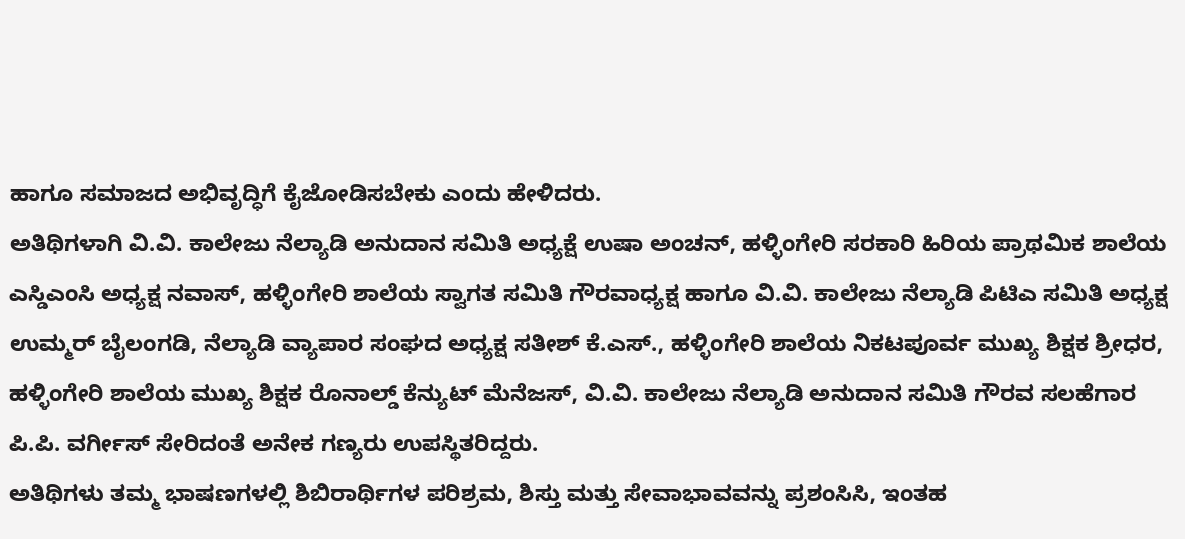ಹಾಗೂ ಸಮಾಜದ ಅಭಿವೃದ್ಧಿಗೆ ಕೈಜೋಡಿಸಬೇಕು ಎಂದು ಹೇಳಿದರು.
ಅತಿಥಿಗಳಾಗಿ ವಿ.ವಿ. ಕಾಲೇಜು ನೆಲ್ಯಾಡಿ ಅನುದಾನ ಸಮಿತಿ ಅಧ್ಯಕ್ಷೆ ಉಷಾ ಅಂಚನ್, ಹಳ್ಳಿಂಗೇರಿ ಸರಕಾರಿ ಹಿರಿಯ ಪ್ರಾಥಮಿಕ ಶಾಲೆಯ ಎಸ್ಡಿಎಂಸಿ ಅಧ್ಯಕ್ಷ ನವಾಸ್, ಹಳ್ಳಿಂಗೇರಿ ಶಾಲೆಯ ಸ್ವಾಗತ ಸಮಿತಿ ಗೌರವಾಧ್ಯಕ್ಷ ಹಾಗೂ ವಿ.ವಿ. ಕಾಲೇಜು ನೆಲ್ಯಾಡಿ ಪಿಟಿಎ ಸಮಿತಿ ಅಧ್ಯಕ್ಷ ಉಮ್ಮರ್ ಬೈಲಂಗಡಿ, ನೆಲ್ಯಾಡಿ ವ್ಯಾಪಾರ ಸಂಘದ ಅಧ್ಯಕ್ಷ ಸತೀಶ್ ಕೆ.ಎಸ್., ಹಳ್ಳಿಂಗೇರಿ ಶಾಲೆಯ ನಿಕಟಪೂರ್ವ ಮುಖ್ಯ ಶಿಕ್ಷಕ ಶ್ರೀಧರ, ಹಳ್ಳಿಂಗೇರಿ ಶಾಲೆಯ ಮುಖ್ಯ ಶಿಕ್ಷಕ ರೊನಾಲ್ಡ್ ಕೆನ್ಯುಟ್ ಮೆನೆಜಸ್, ವಿ.ವಿ. ಕಾಲೇಜು ನೆಲ್ಯಾಡಿ ಅನುದಾನ ಸಮಿತಿ ಗೌರವ ಸಲಹೆಗಾರ ಪಿ.ಪಿ. ವರ್ಗೀಸ್ ಸೇರಿದಂತೆ ಅನೇಕ ಗಣ್ಯರು ಉಪಸ್ಥಿತರಿದ್ದರು.
ಅತಿಥಿಗಳು ತಮ್ಮ ಭಾಷಣಗಳಲ್ಲಿ ಶಿಬಿರಾರ್ಥಿಗಳ ಪರಿಶ್ರಮ, ಶಿಸ್ತು ಮತ್ತು ಸೇವಾಭಾವವನ್ನು ಪ್ರಶಂಸಿಸಿ, ಇಂತಹ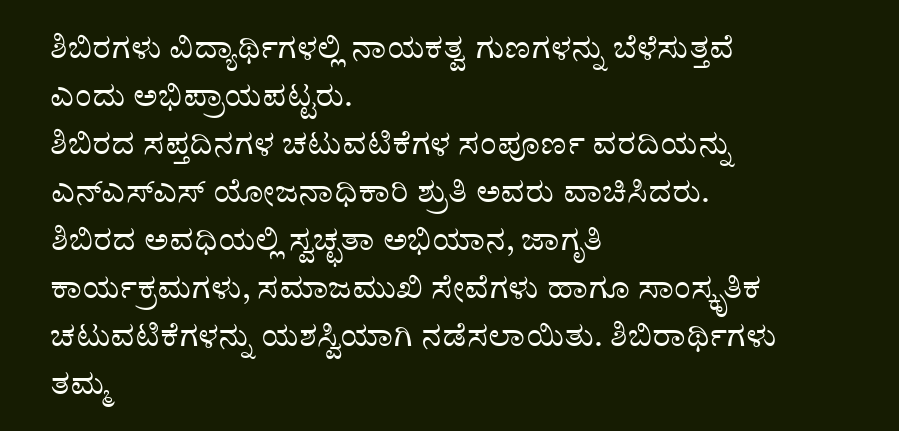ಶಿಬಿರಗಳು ವಿದ್ಯಾರ್ಥಿಗಳಲ್ಲಿ ನಾಯಕತ್ವ ಗುಣಗಳನ್ನು ಬೆಳೆಸುತ್ತವೆ ಎಂದು ಅಭಿಪ್ರಾಯಪಟ್ಟರು.
ಶಿಬಿರದ ಸಪ್ತದಿನಗಳ ಚಟುವಟಿಕೆಗಳ ಸಂಪೂರ್ಣ ವರದಿಯನ್ನು ಎನ್ಎಸ್ಎಸ್ ಯೋಜನಾಧಿಕಾರಿ ಶ್ರುತಿ ಅವರು ವಾಚಿಸಿದರು.
ಶಿಬಿರದ ಅವಧಿಯಲ್ಲಿ ಸ್ವಚ್ಛತಾ ಅಭಿಯಾನ, ಜಾಗೃತಿ ಕಾರ್ಯಕ್ರಮಗಳು, ಸಮಾಜಮುಖಿ ಸೇವೆಗಳು ಹಾಗೂ ಸಾಂಸ್ಕೃತಿಕ ಚಟುವಟಿಕೆಗಳನ್ನು ಯಶಸ್ವಿಯಾಗಿ ನಡೆಸಲಾಯಿತು. ಶಿಬಿರಾರ್ಥಿಗಳು ತಮ್ಮ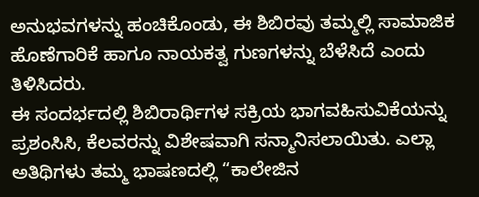ಅನುಭವಗಳನ್ನು ಹಂಚಿಕೊಂಡು, ಈ ಶಿಬಿರವು ತಮ್ಮಲ್ಲಿ ಸಾಮಾಜಿಕ ಹೊಣೆಗಾರಿಕೆ ಹಾಗೂ ನಾಯಕತ್ವ ಗುಣಗಳನ್ನು ಬೆಳೆಸಿದೆ ಎಂದು ತಿಳಿಸಿದರು.
ಈ ಸಂದರ್ಭದಲ್ಲಿ ಶಿಬಿರಾರ್ಥಿಗಳ ಸಕ್ರಿಯ ಭಾಗವಹಿಸುವಿಕೆಯನ್ನು ಪ್ರಶಂಸಿಸಿ, ಕೆಲವರನ್ನು ವಿಶೇಷವಾಗಿ ಸನ್ಮಾನಿಸಲಾಯಿತು. ಎಲ್ಲಾ ಅತಿಥಿಗಳು ತಮ್ಮ ಭಾಷಣದಲ್ಲಿ “ಕಾಲೇಜಿನ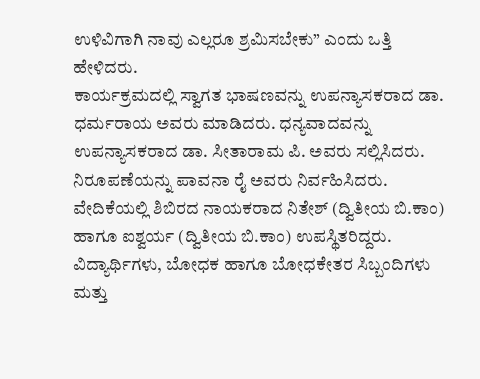ಉಳಿವಿಗಾಗಿ ನಾವು ಎಲ್ಲರೂ ಶ್ರಮಿಸಬೇಕು” ಎಂದು ಒತ್ತಿ ಹೇಳಿದರು.
ಕಾರ್ಯಕ್ರಮದಲ್ಲಿ ಸ್ವಾಗತ ಭಾಷಣವನ್ನು ಉಪನ್ಯಾಸಕರಾದ ಡಾ. ಧರ್ಮರಾಯ ಅವರು ಮಾಡಿದರು. ಧನ್ಯವಾದವನ್ನು ಉಪನ್ಯಾಸಕರಾದ ಡಾ. ಸೀತಾರಾಮ ಪಿ. ಅವರು ಸಲ್ಲಿಸಿದರು. ನಿರೂಪಣೆಯನ್ನು ಪಾವನಾ ರೈ ಅವರು ನಿರ್ವಹಿಸಿದರು.
ವೇದಿಕೆಯಲ್ಲಿ ಶಿಬಿರದ ನಾಯಕರಾದ ನಿತೇಶ್ (ದ್ವಿತೀಯ ಬಿ.ಕಾಂ) ಹಾಗೂ ಐಶ್ವರ್ಯ (ದ್ವಿತೀಯ ಬಿ.ಕಾಂ) ಉಪಸ್ಥಿತರಿದ್ದರು. ವಿದ್ಯಾರ್ಥಿಗಳು, ಬೋಧಕ ಹಾಗೂ ಬೋಧಕೇತರ ಸಿಬ್ಬಂದಿಗಳು ಮತ್ತು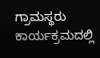ಗ್ರಾಮಸ್ಥರು ಕಾರ್ಯಕ್ರಮದಲ್ಲಿ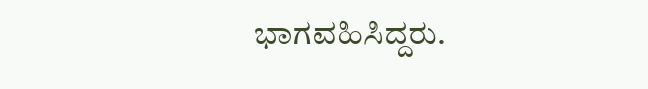ಭಾಗವಹಿಸಿದ್ದರು.